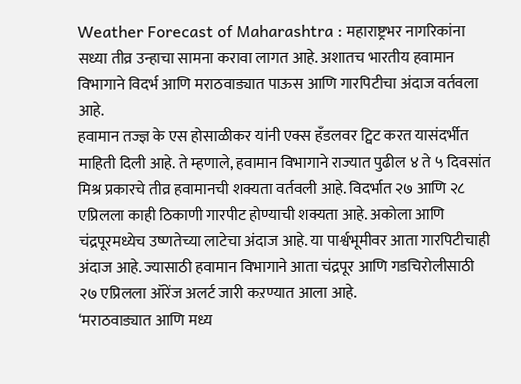Weather Forecast of Maharashtra : महाराष्ट्रभर नागरिकांना सध्या तीव्र उन्हाचा सामना करावा लागत आहे. अशातच भारतीय हवामान विभागाने विदर्भ आणि मराठवाड्यात पाऊस आणि गारपिटीचा अंदाज वर्तवला आहे.
हवामान तज्ज्ञ के एस होसाळीकर यांनी एक्स हँडलवर ट्विट करत यासंदर्भीत माहिती दिली आहे. ते म्हणाले, हवामान विभागाने राज्यात पुढील ४ ते ५ दिवसांत मिश्र प्रकारचे तीव्र हवामानची शक्यता वर्तवली आहे. विदर्भात २७ आणि २८ एप्रिलला काही ठिकाणी गारपीट होण्याची शक्यता आहे. अकोला आणि चंद्रपूरमध्येच उष्णतेच्या लाटेचा अंदाज आहे. या पार्श्वभूमीवर आता गारपिटीचाही अंदाज आहे. ज्यासाठी हवामान विभागाने आता चंद्रपूर आणि गडचिरोलीसाठी २७ एप्रिलला ऑरेंज अलर्ट जारी कऱण्यात आला आहे.
‘मराठवाड्यात आणि मध्य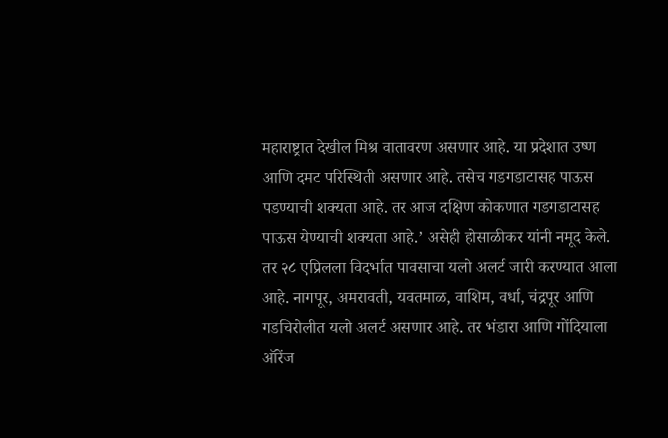महाराष्ट्रात देखील मिश्र वातावरण असणार आहे. या प्रदेशात उष्ण आणि दमट परिस्थिती असणार आहे. तसेच गडगडाटासह पाऊस पडण्याची शक्यता आहे. तर आज दक्षिण कोकणात गडगडाटासह पाऊस येण्याची शक्यता आहे.’ असेही होसाळीकर यांनी नमूद केले.
तर २८ एप्रिलला विदर्भात पावसाचा यलो अलर्ट जारी करण्यात आला आहे. नागपूर, अमरावती, यवतमाळ, वाशिम, वर्धा, चंद्रपूर आणि गडचिरोलीत यलो अलर्ट असणार आहे. तर भंडारा आणि गोंदियाला ऑरेंज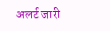अलर्ट जारी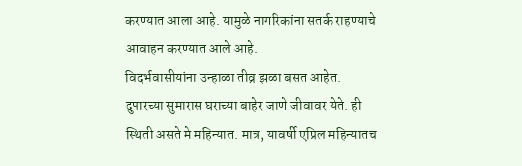करण्यात आला आहे. यामुळे नागरिकांना सतर्क राहण्याचे आवाहन करण्यात आले आहे.
विदर्भवासीयांना उन्हाळा तीव्र झळा बसत आहेत. दुपारच्या सुमारास घराच्या बाहेर जाणे जीवावर येते. ही स्थिती असते मे महिन्यात. मात्र, यावर्षी एप्रिल महिन्यातच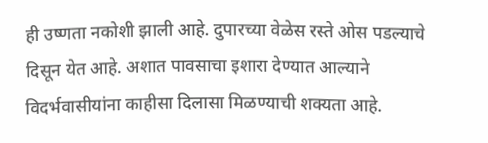ही उष्णता नकोशी झाली आहे. दुपारच्या वेळेस रस्ते ओस पडल्याचे दिसून येत आहे. अशात पावसाचा इशारा देण्यात आल्याने विदर्भवासीयांना काहीसा दिलासा मिळण्याची शक्यता आहे.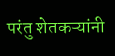परंतु शेतकऱ्यांनी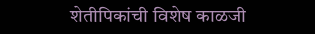शेतीपिकांची विशेष काळजी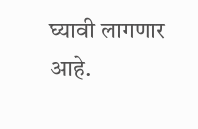घ्यावी लागणार आहे.